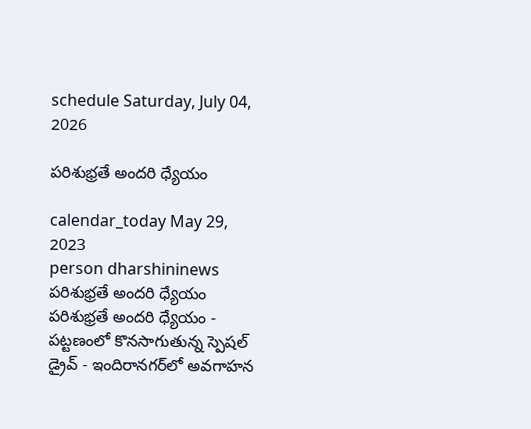schedule Saturday, July 04, 2026

పరిశుభ్రతే అందరి ధ్యేయం

calendar_today May 29, 2023
person dharshininews
పరిశుభ్రతే అందరి ధ్యేయం
పరిశుభ్రతే అందరి ధ్యేయం - పట్టణంలో కొనసాగుతున్న స్పెషల్ డ్రైవ్ - ఇందిరానగర్‌లో అవగాహన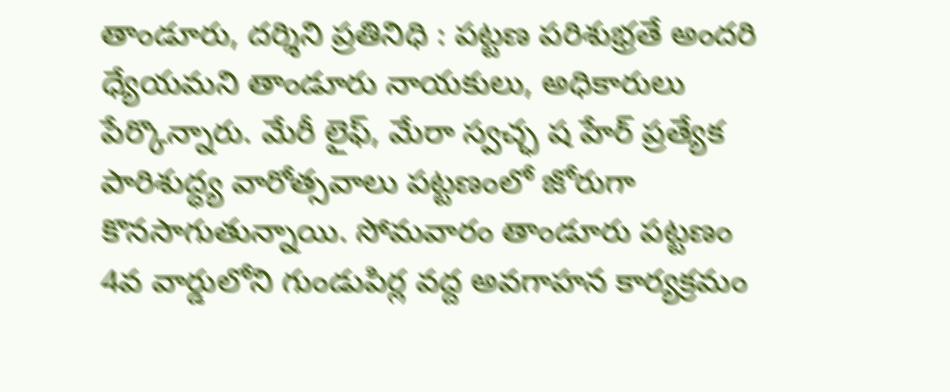తాండూరు, దర్శిని ప్రతినిధి : పట్టణ పరిశుభ్రతే అందరి ధ్యేయమని తాండూరు నాయకులు, అధికారులు పేర్కొన్నారు. మేరీ లైఫ్, మేరా స్వచ్ఛ ష హేర్ ప్రత్యేక పారిశుద్ధ్య వారోత్సవాలు పట్టణంలో జోరుగా కొనసాగుతున్నాయి. సోమవారం తాండూరు పట్టణం 4వ వార్డులోని గుండుపిర్ల వద్ద అవగాహన కార్యక్రమం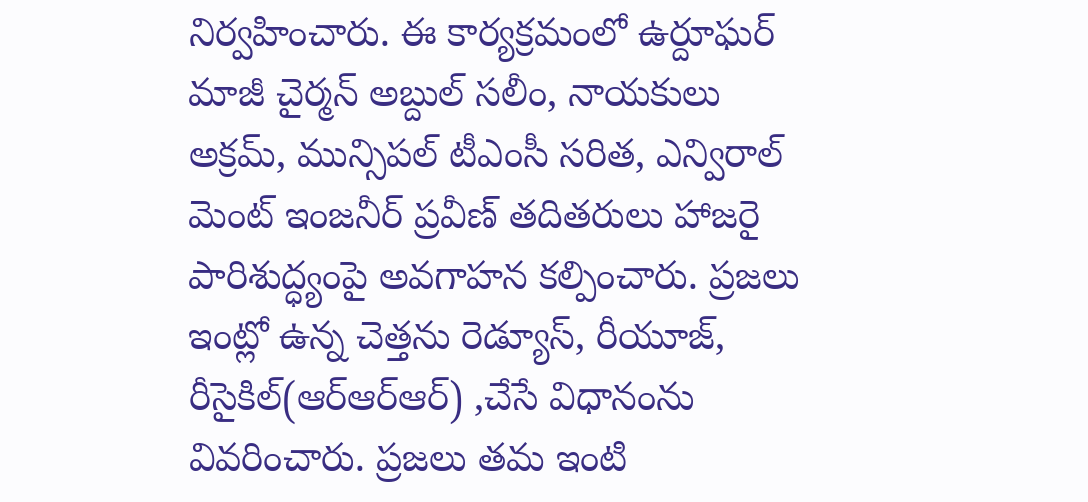నిర్వహించారు. ఈ కార్యక్రమంలో ఉర్దూఘర్ మాజీ చైర్మన్ అబ్దుల్ సలీం, నాయకులు అక్రమ్, మున్సిపల్ టీఎంసీ సరిత, ఎన్విరాల్ మెంట్ ఇంజనీర్ ప్రవీణ్ తదితరులు హాజరై పారిశుద్ధ్యంపై అవగాహన కల్పించారు. ప్రజలు ఇంట్లో ఉన్న చెత్తను రెడ్యూస్, రీయూజ్, రీసైకిల్(ఆర్ఆర్ఆర్) ,చేసే విధానంను వివరించారు. ప్రజలు తమ ఇంటి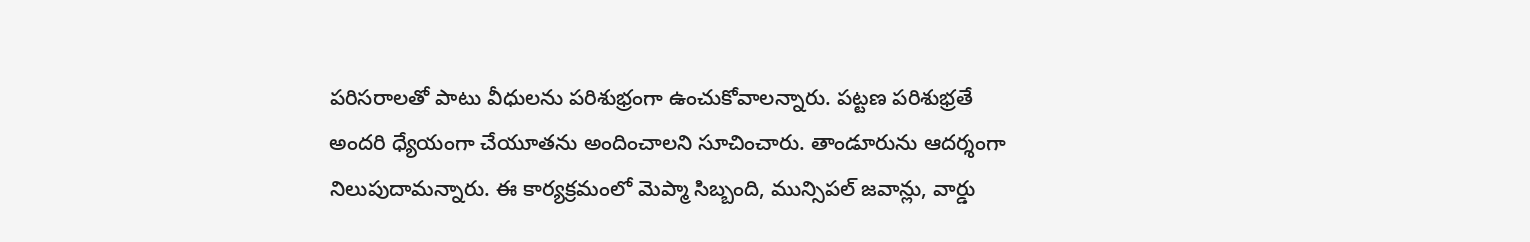పరిసరాలతో పాటు వీధులను పరిశుభ్రంగా ఉంచుకోవాలన్నారు. పట్టణ పరిశుభ్రతే అందరి ధ్యేయంగా చేయూతను అందించాలని సూచించారు. తాండూరును ఆదర్శంగా నిలుపుదామన్నారు. ఈ కార్యక్రమంలో మెప్మా సిబ్బంది, మున్సిపల్ జవాన్లు, వార్డు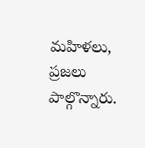మహిళలు, ప్రజలు పాల్గొన్నారు.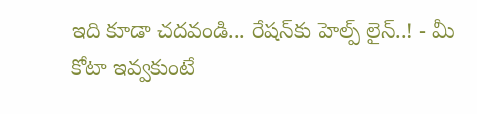ఇది కూడా చదవండి... రేషన్‌కు హెల్ప్‌ లైన్..! - మీ కోటా ఇవ్వకుంటే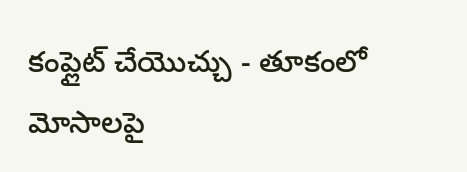కంప్లైట్ చేయొచ్చు - తూకంలో మోసాలపై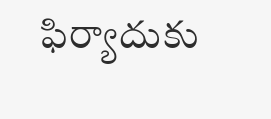ఫిర్యాదుకు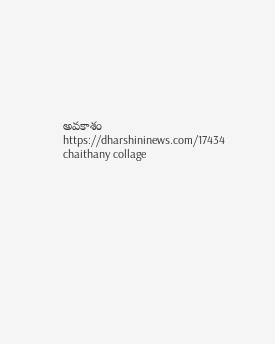అవకాశం https://dharshininews.com/17434 chaithany collage